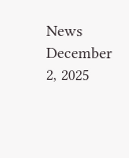News December 2, 2025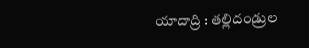యాదాద్రి : తల్లిదండ్రుల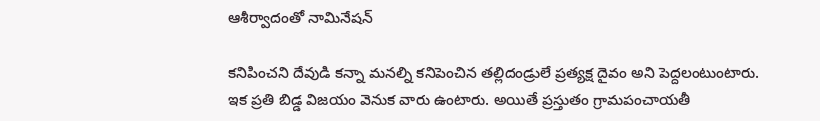ఆశీర్వాదంతో నామినేషన్

కనిపించని దేవుడి కన్నా మనల్ని కనిపెంచిన తల్లిదండ్రులే ప్రత్యక్ష దైవం అని పెద్దలంటుంటారు. ఇక ప్రతి బిడ్డ విజయం వెనుక వారు ఉంటారు. అయితే ప్రస్తుతం గ్రామపంచాయతీ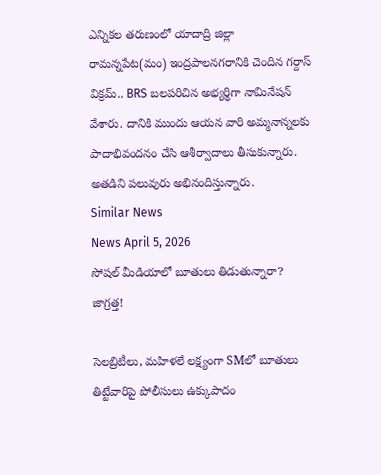ఎన్నికల తరుణంలో యాదాద్రి జిల్లా రామన్నపేట(మం) ఇంద్రపాలనగరానికి చెందిన గర్దాస్ విక్రమ్.. BRS బలపరిచిన అభ్యర్థిగా నామినేషన్ వేశారు. దానికి ముందు ఆయన వారి అమ్మనాన్నలకు పాదాభివందనం చేసి ఆశీర్వాదాలు తీసుకున్నారు. అతడిని పలువురు అభినందిస్తున్నారు.
Similar News
News April 5, 2026
సోషల్ మీడియాలో బూతులు తిడుతున్నారా? జాగ్రత్త!

సెలబ్రిటీలు, మహిళలే లక్ష్యంగా SMలో బూతులు తిట్టేవారిపై పోలీసులు ఉక్కుపాదం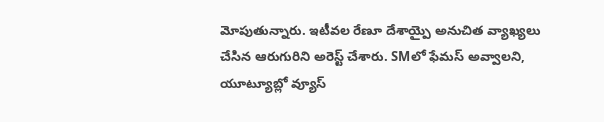మోపుతున్నారు. ఇటీవల రేణూ దేశాయ్పై అనుచిత వ్యాఖ్యలు చేసిన ఆరుగురిని అరెస్ట్ చేశారు. SMలో ఫేమస్ అవ్వాలని, యూట్యూబ్లో వ్యూస్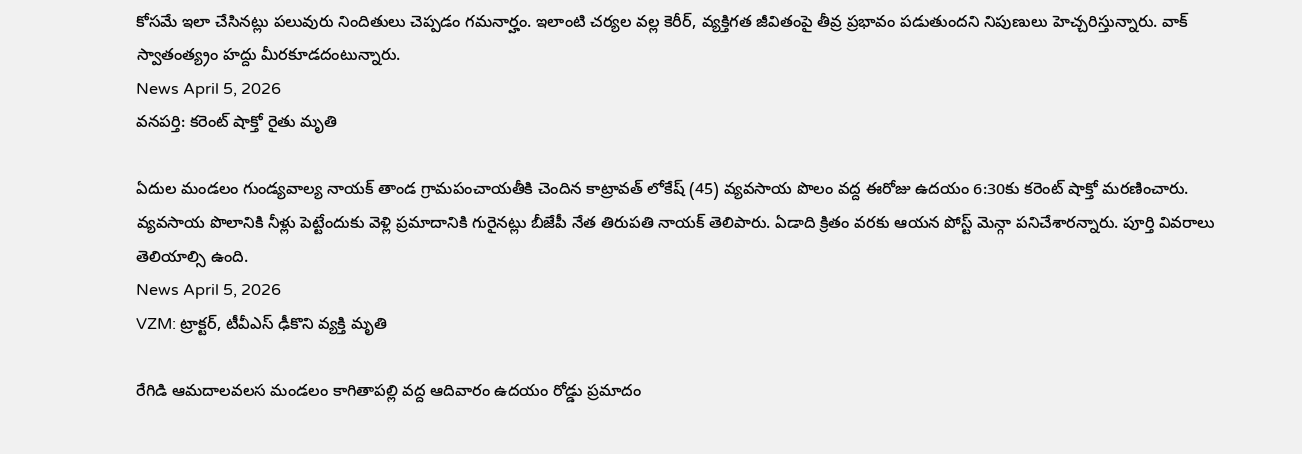కోసమే ఇలా చేసినట్లు పలువురు నిందితులు చెప్పడం గమనార్హం. ఇలాంటి చర్యల వల్ల కెరీర్, వ్యక్తిగత జీవితంపై తీవ్ర ప్రభావం పడుతుందని నిపుణులు హెచ్చరిస్తున్నారు. వాక్ స్వాతంత్య్రం హద్దు మీరకూడదంటున్నారు.
News April 5, 2026
వనపర్తి: కరెంట్ షాక్తో రైతు మృతి

ఏదుల మండలం గుండ్యవాల్య నాయక్ తాండ గ్రామపంచాయతీకి చెందిన కాట్రావత్ లోకేష్ (45) వ్యవసాయ పొలం వద్ద ఈరోజు ఉదయం 6:30కు కరెంట్ షాక్తో మరణించారు. వ్యవసాయ పొలానికి నీళ్లు పెట్టేందుకు వెళ్లి ప్రమాదానికి గురైనట్లు బీజేపీ నేత తిరుపతి నాయక్ తెలిపారు. ఏడాది క్రితం వరకు ఆయన పోస్ట్ మెన్గా పనిచేశారన్నారు. పూర్తి వివరాలు తెలియాల్సి ఉంది.
News April 5, 2026
VZM: ట్రాక్టర్, టీవీఎస్ ఢీకొని వ్యక్తి మృతి

రేగిడి ఆమదాలవలస మండలం కాగితాపల్లి వద్ద ఆదివారం ఉదయం రోడ్డు ప్రమాదం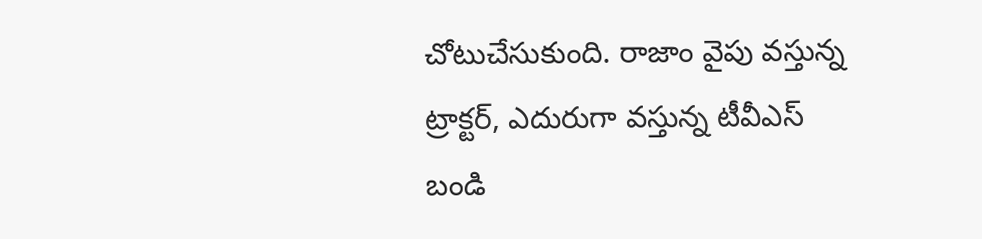చోటుచేసుకుంది. రాజాం వైపు వస్తున్న ట్రాక్టర్, ఎదురుగా వస్తున్న టీవీఎస్ బండి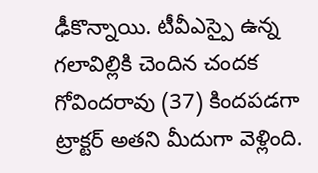ఢీకొన్నాయి. టీవీఎస్పై ఉన్న గలావిల్లికి చెందిన చందక గోవిందరావు (37) కిందపడగా ట్రాక్టర్ అతని మీదుగా వెళ్లింది.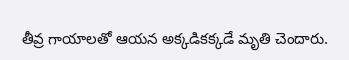తీవ్ర గాయాలతో ఆయన అక్కడికక్కడే మృతి చెందారు.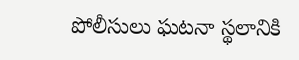పోలీసులు ఘటనా స్థలానికి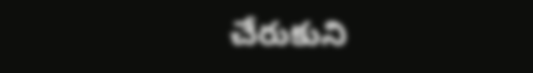చేరుకుని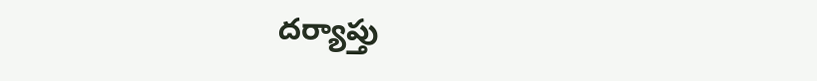దర్యాప్తు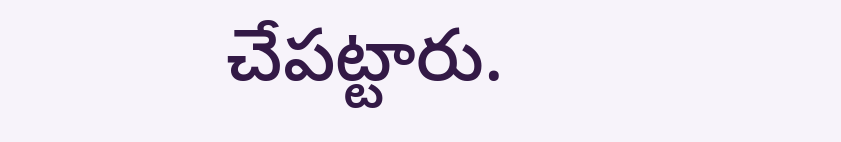చేపట్టారు.